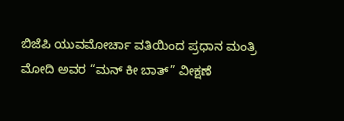ಬಿಜೆಪಿ ಯುವಮೋರ್ಚಾ ವತಿಯಿಂದ ಪ್ರಧಾನ ಮಂತ್ರಿ ಮೋದಿ ಅವರ “ಮನ್ ಕೀ ಬಾತ್” ವೀಕ್ಷಣೆ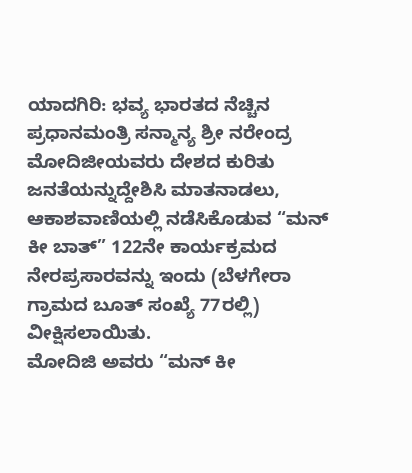ಯಾದಗಿರಿ: ಭವ್ಯ ಭಾರತದ ನೆಚ್ಚಿನ ಪ್ರಧಾನಮಂತ್ರಿ ಸನ್ಮಾನ್ಯ ಶ್ರೀ ನರೇಂದ್ರ ಮೋದಿಜೀಯವರು ದೇಶದ ಕುರಿತು ಜನತೆಯನ್ನುದ್ದೇಶಿಸಿ ಮಾತನಾಡಲು, ಆಕಾಶವಾಣಿಯಲ್ಲಿ ನಡೆಸಿಕೊಡುವ “ಮನ್ ಕೀ ಬಾತ್” 122ನೇ ಕಾರ್ಯಕ್ರಮದ ನೇರಪ್ರಸಾರವನ್ನು ಇಂದು (ಬೆಳಗೇರಾ ಗ್ರಾಮದ ಬೂತ್ ಸಂಖ್ಯೆ 77ರಲ್ಲಿ) ವೀಕ್ಷಿಸಲಾಯಿತು.
ಮೋದಿಜಿ ಅವರು “ಮನ್ ಕೀ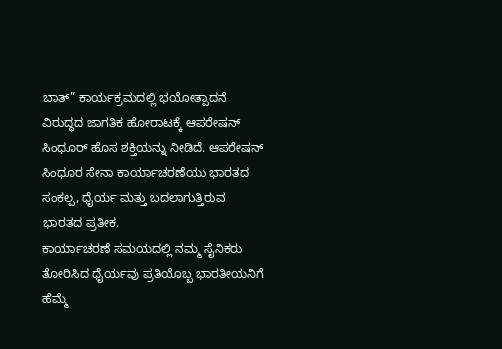ಬಾತ್” ಕಾರ್ಯಕ್ರಮದಲ್ಲಿ ಭಯೋತ್ಪಾದನೆ ವಿರುದ್ಧದ ಜಾಗತಿಕ ಹೋರಾಟಕ್ಕೆ ಆಪರೇಷನ್ ಸಿಂಧೂರ್ ಹೊಸ ಶಕ್ತಿಯನ್ನು ನೀಡಿದೆ. ಆಪರೇಷನ್ ಸಿಂಧೂರ ಸೇನಾ ಕಾರ್ಯಾಚರಣೆಯು ಭಾರತದ ಸಂಕಲ್ಪ, ಧೈರ್ಯ ಮತ್ತು ಬದಲಾಗುತ್ತಿರುವ ಭಾರತದ ಪ್ರತೀಕ.
ಕಾರ್ಯಾಚರಣೆ ಸಮಯದಲ್ಲಿ ನಮ್ಮ ಸೈನಿಕರು ತೋರಿಸಿದ ಧೈರ್ಯವು ಪ್ರತಿಯೊಬ್ಬ ಭಾರತೀಯನಿಗೆ ಹೆಮ್ಮೆ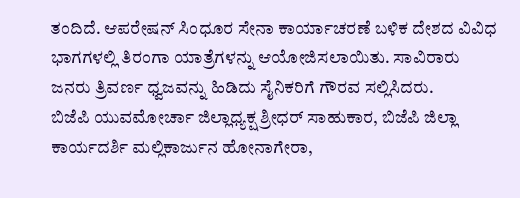ತಂದಿದೆ. ಆಪರೇಷನ್ ಸಿಂಧೂರ ಸೇನಾ ಕಾರ್ಯಾಚರಣೆ ಬಳಿಕ ದೇಶದ ವಿವಿಧ ಭಾಗಗಳಲ್ಲಿ ತಿರಂಗಾ ಯಾತ್ರೆಗಳನ್ನು ಆಯೋಜಿಸಲಾಯಿತು. ಸಾವಿರಾರು ಜನರು ತ್ರಿವರ್ಣ ಧ್ವಜವನ್ನು ಹಿಡಿದು ಸೈನಿಕರಿಗೆ ಗೌರವ ಸಲ್ಲಿಸಿದರು.
ಬಿಜೆಪಿ ಯುವಮೋರ್ಚಾ ಜಿಲ್ಲಾಧ್ಯಕ್ಷ ಶ್ರೀಧರ್ ಸಾಹುಕಾರ, ಬಿಜೆಪಿ ಜಿಲ್ಲಾ ಕಾರ್ಯದರ್ಶಿ ಮಲ್ಲಿಕಾರ್ಜುನ ಹೋನಾಗೇರಾ,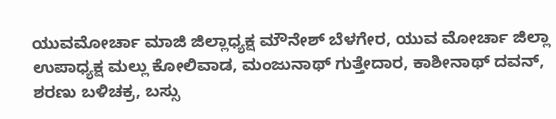ಯುವಮೋರ್ಚಾ ಮಾಜಿ ಜಿಲ್ಲಾಧ್ಯಕ್ಷ ಮೌನೇಶ್ ಬೆಳಗೇರ, ಯುವ ಮೋರ್ಚಾ ಜಿಲ್ಲಾ ಉಪಾಧ್ಯಕ್ಷ ಮಲ್ಲು ಕೋಲಿವಾಡ, ಮಂಜುನಾಥ್ ಗುತ್ತೇದಾರ, ಕಾಶೀನಾಥ್ ದವನ್, ಶರಣು ಬಳಿಚಕ್ರ, ಬಸ್ಸು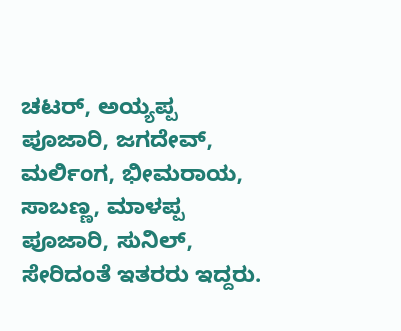ಚಟರ್, ಅಯ್ಯಪ್ಪ ಪೂಜಾರಿ, ಜಗದೇವ್, ಮರ್ಲಿಂಗ, ಭೀಮರಾಯ, ಸಾಬಣ್ಣ, ಮಾಳಪ್ಪ ಪೂಜಾರಿ, ಸುನಿಲ್, ಸೇರಿದಂತೆ ಇತರರು ಇದ್ದರು.